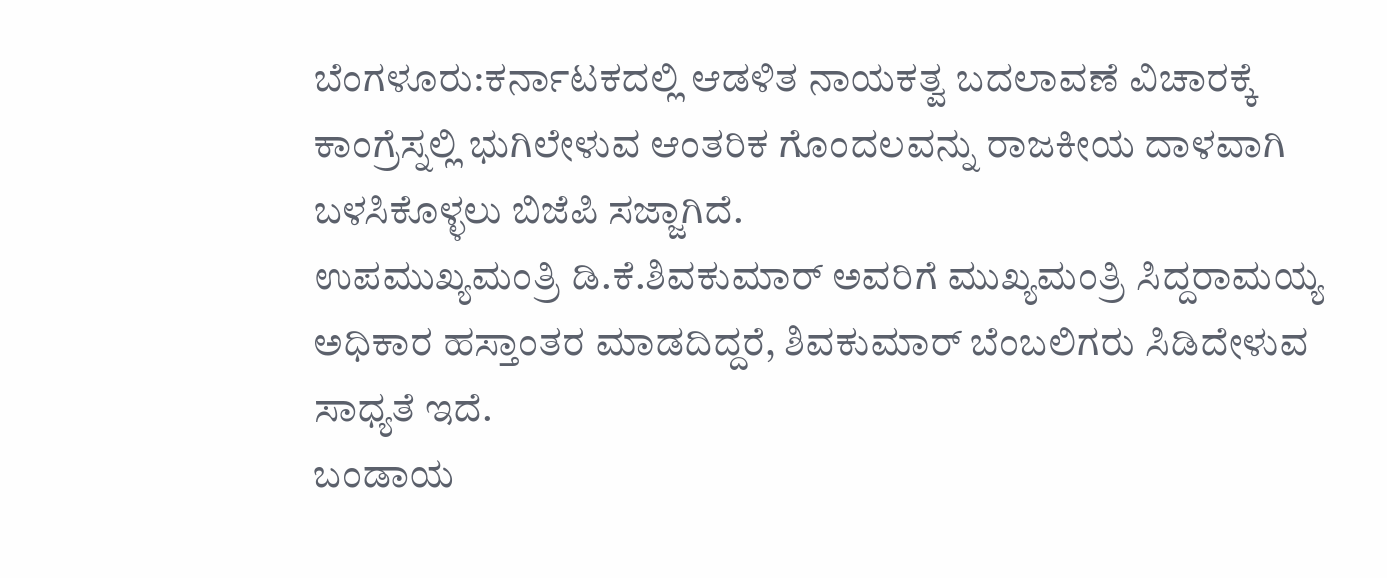ಬೆಂಗಳೂರು:ಕರ್ನಾಟಕದಲ್ಲಿ ಆಡಳಿತ ನಾಯಕತ್ವ ಬದಲಾವಣೆ ವಿಚಾರಕ್ಕೆ ಕಾಂಗ್ರೆಸ್ನಲ್ಲಿ ಭುಗಿಲೇಳುವ ಆಂತರಿಕ ಗೊಂದಲವನ್ನು ರಾಜಕೀಯ ದಾಳವಾಗಿ ಬಳಸಿಕೊಳ್ಳಲು ಬಿಜೆಪಿ ಸಜ್ಜಾಗಿದೆ.
ಉಪಮುಖ್ಯಮಂತ್ರಿ ಡಿ.ಕೆ.ಶಿವಕುಮಾರ್ ಅವರಿಗೆ ಮುಖ್ಯಮಂತ್ರಿ ಸಿದ್ದರಾಮಯ್ಯ ಅಧಿಕಾರ ಹಸ್ತಾಂತರ ಮಾಡದಿದ್ದರೆ, ಶಿವಕುಮಾರ್ ಬೆಂಬಲಿಗರು ಸಿಡಿದೇಳುವ ಸಾಧ್ಯತೆ ಇದೆ.
ಬಂಡಾಯ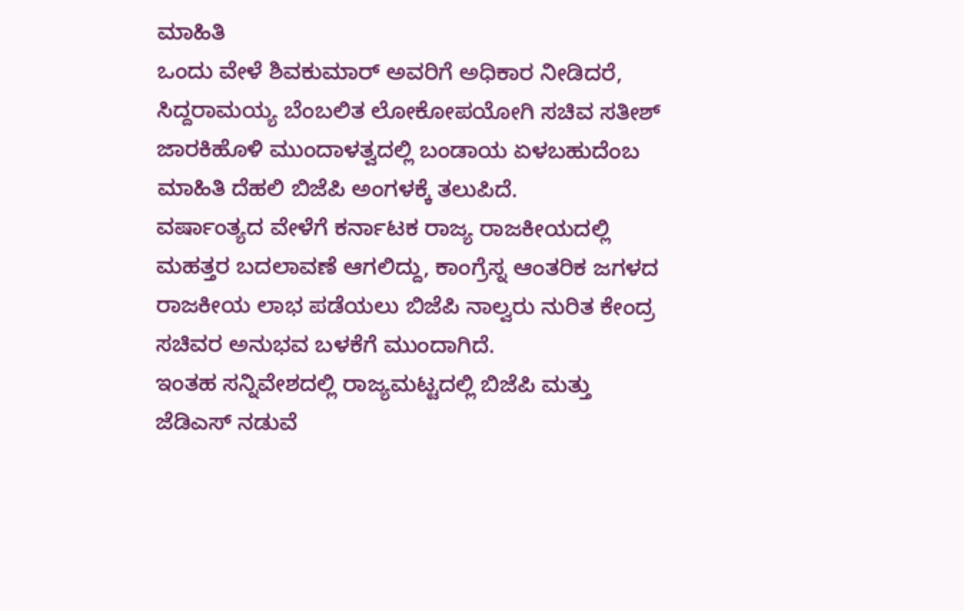ಮಾಹಿತಿ
ಒಂದು ವೇಳೆ ಶಿವಕುಮಾರ್ ಅವರಿಗೆ ಅಧಿಕಾರ ನೀಡಿದರೆ, ಸಿದ್ದರಾಮಯ್ಯ ಬೆಂಬಲಿತ ಲೋಕೋಪಯೋಗಿ ಸಚಿವ ಸತೀಶ್ ಜಾರಕಿಹೊಳಿ ಮುಂದಾಳತ್ವದಲ್ಲಿ ಬಂಡಾಯ ಏಳಬಹುದೆಂಬ ಮಾಹಿತಿ ದೆಹಲಿ ಬಿಜೆಪಿ ಅಂಗಳಕ್ಕೆ ತಲುಪಿದೆ.
ವರ್ಷಾಂತ್ಯದ ವೇಳೆಗೆ ಕರ್ನಾಟಕ ರಾಜ್ಯ ರಾಜಕೀಯದಲ್ಲಿ ಮಹತ್ತರ ಬದಲಾವಣೆ ಆಗಲಿದ್ದು, ಕಾಂಗ್ರೆಸ್ನ ಆಂತರಿಕ ಜಗಳದ ರಾಜಕೀಯ ಲಾಭ ಪಡೆಯಲು ಬಿಜೆಪಿ ನಾಲ್ವರು ನುರಿತ ಕೇಂದ್ರ ಸಚಿವರ ಅನುಭವ ಬಳಕೆಗೆ ಮುಂದಾಗಿದೆ.
ಇಂತಹ ಸನ್ನಿವೇಶದಲ್ಲಿ ರಾಜ್ಯಮಟ್ಟದಲ್ಲಿ ಬಿಜೆಪಿ ಮತ್ತು ಜೆಡಿಎಸ್ ನಡುವೆ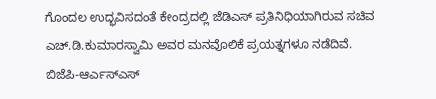ಗೊಂದಲ ಉದ್ಭವಿಸದಂತೆ ಕೇಂದ್ರದಲ್ಲಿ ಜೆಡಿಎಸ್ ಪ್ರತಿನಿಧಿಯಾಗಿರುವ ಸಚಿವ ಎಚ್.ಡಿ.ಕುಮಾರಸ್ವಾಮಿ ಅವರ ಮನವೊಲಿಕೆ ಪ್ರಯತ್ನಗಳೂ ನಡೆದಿವೆ.
ಬಿಜೆಪಿ-ಆರ್ಎಸ್ಎಸ್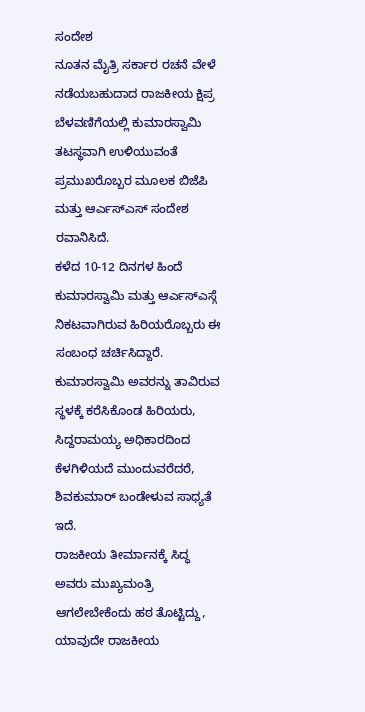ಸಂದೇಶ
ನೂತನ ಮೈತ್ರಿ ಸರ್ಕಾರ ರಚನೆ ವೇಳೆ ನಡೆಯಬಹುದಾದ ರಾಜಕೀಯ ಕ್ಷಿಪ್ರ ಬೆಳವಣಿಗೆಯಲ್ಲಿ ಕುಮಾರಸ್ವಾಮಿ ತಟಸ್ಥವಾಗಿ ಉಳಿಯುವಂತೆ ಪ್ರಮುಖರೊಬ್ಬರ ಮೂಲಕ ಬಿಜೆಪಿ ಮತ್ತು ಆರ್ಎಸ್ಎಸ್ ಸಂದೇಶ ರವಾನಿಸಿದೆ.
ಕಳೆದ 10-12 ದಿನಗಳ ಹಿಂದೆ ಕುಮಾರಸ್ವಾಮಿ ಮತ್ತು ಆರ್ಎಸ್ಎಸ್ಗೆ ನಿಕಟವಾಗಿರುವ ಹಿರಿಯರೊಬ್ಬರು ಈ ಸಂಬಂಧ ಚರ್ಚಿಸಿದ್ದಾರೆ.
ಕುಮಾರಸ್ವಾಮಿ ಅವರನ್ನು ತಾವಿರುವ ಸ್ಥಳಕ್ಕೆ ಕರೆಸಿಕೊಂಡ ಹಿರಿಯರು, ಸಿದ್ದರಾಮಯ್ಯ ಅಧಿಕಾರದಿಂದ ಕೆಳಗಿಳಿಯದೆ ಮುಂದುವರೆದರೆ, ಶಿವಕುಮಾರ್ ಬಂಡೇಳುವ ಸಾಧ್ಯತೆ ಇದೆ.
ರಾಜಕೀಯ ತೀರ್ಮಾನಕ್ಕೆ ಸಿದ್ಧ
ಅವರು ಮುಖ್ಯಮಂತ್ರಿ ಆಗಲೇಬೇಕೆಂದು ಹಠ ತೊಟ್ಟಿದ್ದು, ಯಾವುದೇ ರಾಜಕೀಯ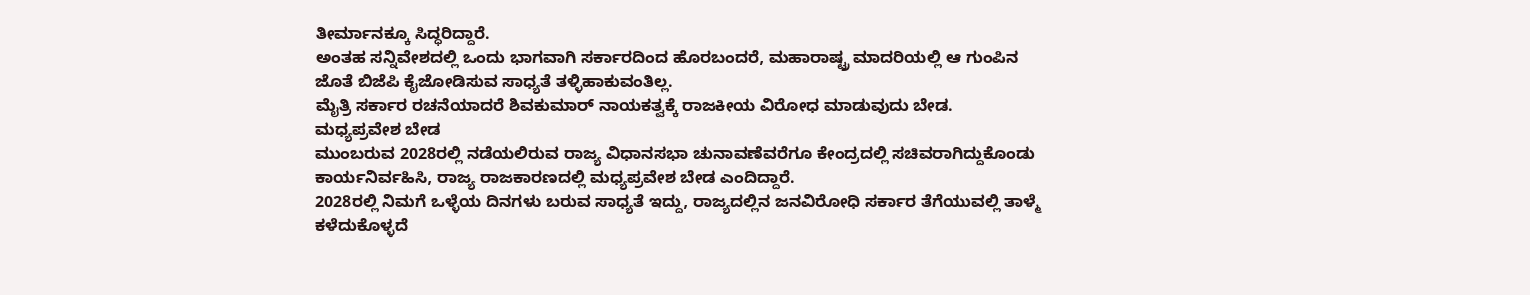ತೀರ್ಮಾನಕ್ಕೂ ಸಿದ್ಧರಿದ್ದಾರೆ.
ಅಂತಹ ಸನ್ನಿವೇಶದಲ್ಲಿ ಒಂದು ಭಾಗವಾಗಿ ಸರ್ಕಾರದಿಂದ ಹೊರಬಂದರೆ, ಮಹಾರಾಷ್ಟ್ರ ಮಾದರಿಯಲ್ಲಿ ಆ ಗುಂಪಿನ ಜೊತೆ ಬಿಜೆಪಿ ಕೈಜೋಡಿಸುವ ಸಾಧ್ಯತೆ ತಳ್ಳಿಹಾಕುವಂತಿಲ್ಲ.
ಮೈತ್ರಿ ಸರ್ಕಾರ ರಚನೆಯಾದರೆ ಶಿವಕುಮಾರ್ ನಾಯಕತ್ವಕ್ಕೆ ರಾಜಕೀಯ ವಿರೋಧ ಮಾಡುವುದು ಬೇಡ.
ಮಧ್ಯಪ್ರವೇಶ ಬೇಡ
ಮುಂಬರುವ 2028ರಲ್ಲಿ ನಡೆಯಲಿರುವ ರಾಜ್ಯ ವಿಧಾನಸಭಾ ಚುನಾವಣೆವರೆಗೂ ಕೇಂದ್ರದಲ್ಲಿ ಸಚಿವರಾಗಿದ್ದುಕೊಂಡು ಕಾರ್ಯನಿರ್ವಹಿಸಿ, ರಾಜ್ಯ ರಾಜಕಾರಣದಲ್ಲಿ ಮಧ್ಯಪ್ರವೇಶ ಬೇಡ ಎಂದಿದ್ದಾರೆ.
2028ರಲ್ಲಿ ನಿಮಗೆ ಒಳ್ಳೆಯ ದಿನಗಳು ಬರುವ ಸಾಧ್ಯತೆ ಇದ್ದು, ರಾಜ್ಯದಲ್ಲಿನ ಜನವಿರೋಧಿ ಸರ್ಕಾರ ತೆಗೆಯುವಲ್ಲಿ ತಾಳ್ಮೆ ಕಳೆದುಕೊಳ್ಳದೆ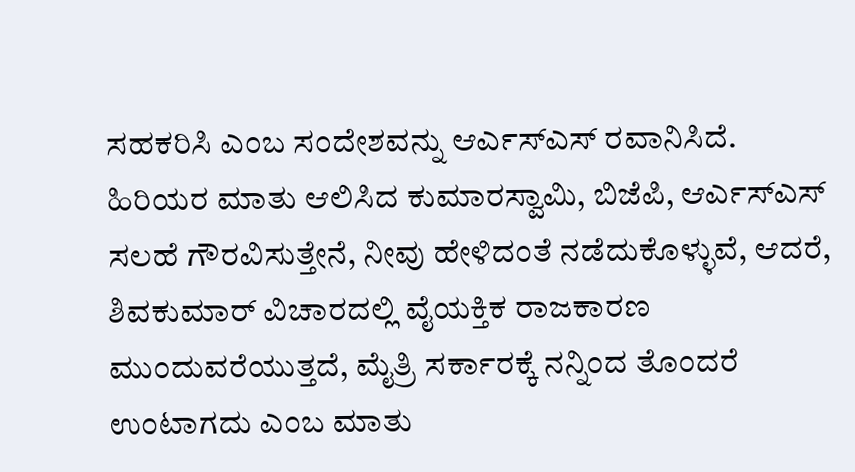ಸಹಕರಿಸಿ ಎಂಬ ಸಂದೇಶವನ್ನು ಆರ್ಎಸ್ಎಸ್ ರವಾನಿಸಿದೆ.
ಹಿರಿಯರ ಮಾತು ಆಲಿಸಿದ ಕುಮಾರಸ್ವಾಮಿ, ಬಿಜೆಪಿ, ಆರ್ಎಸ್ಎಸ್ ಸಲಹೆ ಗೌರವಿಸುತ್ತೇನೆ, ನೀವು ಹೇಳಿದಂತೆ ನಡೆದುಕೊಳ್ಳುವೆ, ಆದರೆ, ಶಿವಕುಮಾರ್ ವಿಚಾರದಲ್ಲಿ ವೈಯಕ್ತಿಕ ರಾಜಕಾರಣ ಮುಂದುವರೆಯುತ್ತದೆ, ಮೈತ್ರಿ ಸರ್ಕಾರಕ್ಕೆ ನನ್ನಿಂದ ತೊಂದರೆ ಉಂಟಾಗದು ಎಂಬ ಮಾತು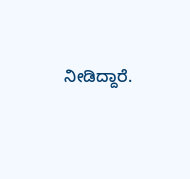ನೀಡಿದ್ದಾರೆ.